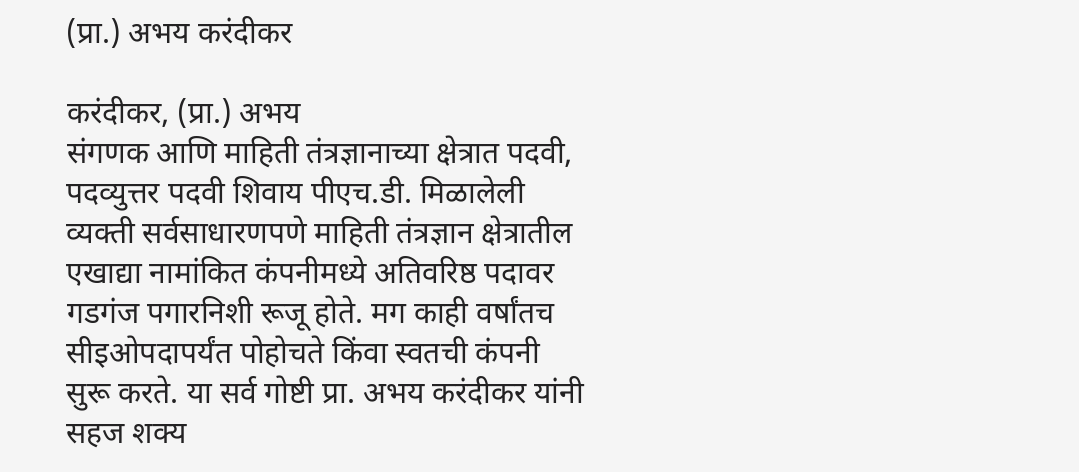(प्रा.) अभय करंदीकर

करंदीकर, (प्रा.) अभय
संगणक आणि माहिती तंत्रज्ञानाच्या क्षेत्रात पदवी, पदव्युत्तर पदवी शिवाय पीएच.डी. मिळालेली व्यक्ती सर्वसाधारणपणे माहिती तंत्रज्ञान क्षेत्रातील एखाद्या नामांकित कंपनीमध्ये अतिवरिष्ठ पदावर गडगंज पगारनिशी रूजू होते. मग काही वर्षांतच सीइओपदापर्यंत पोहोचते किंवा स्वतची कंपनी सुरू करते. या सर्व गोष्टी प्रा. अभय करंदीकर यांनी सहज शक्य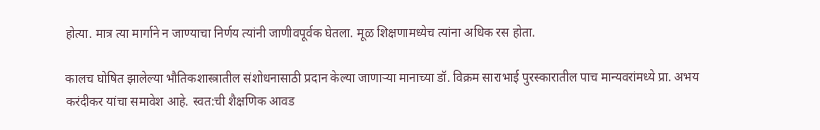होत्या. मात्र त्या मार्गाने न जाण्याचा निर्णय त्यांनी जाणीवपूर्वक घेतला. मूळ शिक्षणामध्येच त्यांना अधिक रस होता.

कालच घोषित झालेल्या भौतिकशास्त्रातील संशोधनासाठी प्रदान केल्या जाणाऱ्या मानाच्या डॉ. विक्रम साराभाई पुरस्कारातील पाच मान्यवरांमध्ये प्रा. अभय करंदीकर यांचा समावेश आहे. स्वत:ची शैक्षणिक आवड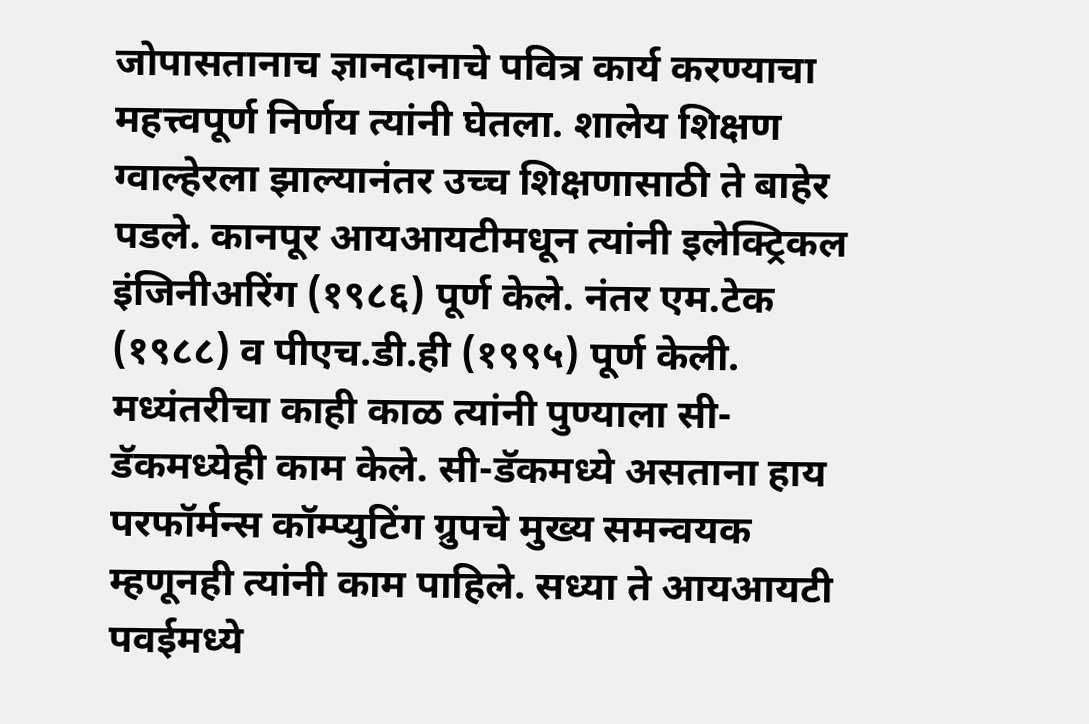जोपासतानाच ज्ञानदानाचे पवित्र कार्य करण्याचा महत्त्वपूर्ण निर्णय त्यांनी घेतला. शालेय शिक्षण ग्वाल्हेरला झाल्यानंतर उच्च शिक्षणासाठी ते बाहेर पडले. कानपूर आयआयटीमधून त्यांनी इलेक्ट्रिकल इंजिनीअरिंग (१९८६) पूर्ण केले. नंतर एम.टेक (१९८८) व पीएच.डी.ही (१९९५) पूर्ण केली. मध्यंतरीचा काही काळ त्यांनी पुण्याला सी-डॅकमध्येही काम केले. सी-डॅकमध्ये असताना हाय परफॉर्मन्स कॉम्प्युटिंग ग्रुपचे मुख्य समन्वयक म्हणूनही त्यांनी काम पाहिले. सध्या ते आयआयटी पवईमध्ये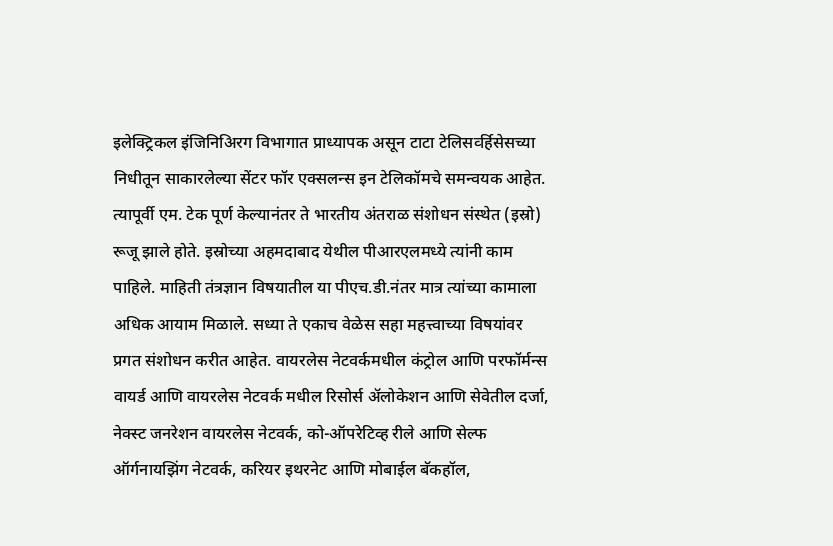इलेक्ट्रिकल इंजिनिअिरग विभागात प्राध्यापक असून टाटा टेलिसव्‍‌र्हिसेसच्या निधीतून साकारलेल्या सेंटर फॉर एक्सलन्स इन टेलिकॉमचे समन्वयक आहेत. त्यापूर्वी एम. टेक पूर्ण केल्यानंतर ते भारतीय अंतराळ संशोधन संस्थेत (इस्रो) रूजू झाले होते. इस्रोच्या अहमदाबाद येथील पीआरएलमध्ये त्यांनी काम पाहिले. माहिती तंत्रज्ञान विषयातील या पीएच.डी.नंतर मात्र त्यांच्या कामाला अधिक आयाम मिळाले. सध्या ते एकाच वेळेस सहा महत्त्वाच्या विषयांवर प्रगत संशोधन करीत आहेत. वायरलेस नेटवर्कमधील कंट्रोल आणि परफॉर्मन्स वायर्ड आणि वायरलेस नेटवर्क मधील रिसोर्स अ‍ॅलोकेशन आणि सेवेतील दर्जा, नेक्स्ट जनरेशन वायरलेस नेटवर्क, को-ऑपरेटिव्ह रीले आणि सेल्फ ऑर्गनायझिंग नेटवर्क, करियर इथरनेट आणि मोबाईल बॅकहॉल,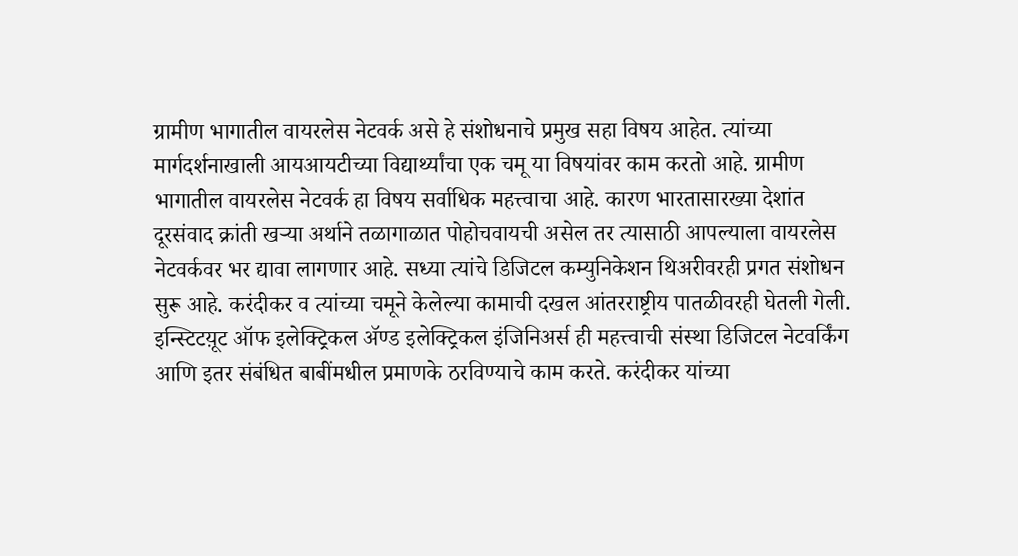ग्रामीण भागातील वायरलेस नेटवर्क असे हे संशोधनाचे प्रमुख सहा विषय आहेत. त्यांच्या मार्गदर्शनाखाली आयआयटीच्या विद्यार्थ्यांचा एक चमू या विषयांवर काम करतो आहे. ग्रामीण भागातील वायरलेस नेटवर्क हा विषय सर्वाधिक महत्त्वाचा आहे. कारण भारतासारख्या देशांत दूरसंवाद क्रांती खऱ्या अर्थाने तळागाळात पोहोचवायची असेल तर त्यासाठी आपल्याला वायरलेस नेटवर्कवर भर द्यावा लागणार आहे. सध्या त्यांचे डिजिटल कम्युनिकेशन थिअरीवरही प्रगत संशोधन सुरू आहे. करंदीकर व त्यांच्या चमूने केलेल्या कामाची दखल आंतरराष्ट्रीय पातळीवरही घेतली गेली. इन्स्टिटय़ूट ऑफ इलेक्ट्रिकल अ‍ॅण्ड इलेक्ट्रिकल इंजिनिअर्स ही महत्त्वाची संस्था डिजिटल नेटवर्किंग आणि इतर संबंधित बाबींमधील प्रमाणके ठरविण्याचे काम करते. करंदीकर यांच्या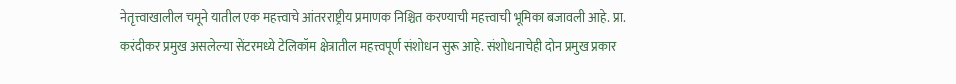नेतृत्त्वाखालील चमूने यातील एक महत्त्वाचे आंतरराष्ट्रीय प्रमाणक निश्चित करण्याची महत्त्वाची भूमिका बजावली आहे. प्रा. करंदीकर प्रमुख असलेल्या सेंटरमध्ये टेलिकॉम क्षेत्रातील महत्त्वपूर्ण संशोधन सुरू आहे. संशोधनाचेही दोन प्रमुख प्रकार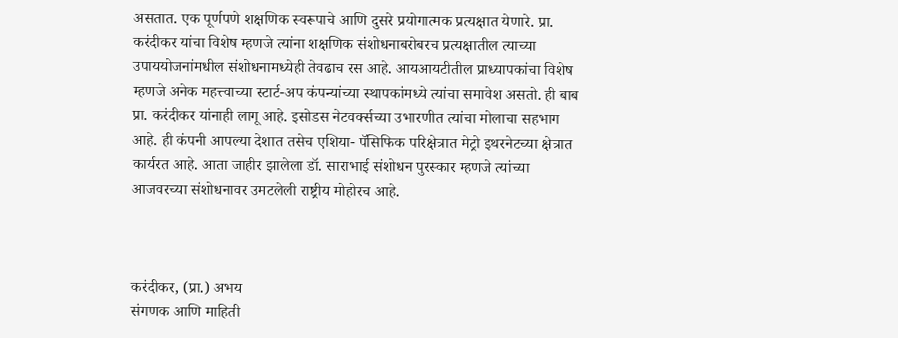असतात. एक पूर्णपणे शक्षणिक स्वरूपाचे आणि दुसरे प्रयोगात्मक प्रत्यक्षात येणारे. प्रा. करंदीकर यांचा विशेष म्हणजे त्यांना शक्षणिक संशोधनाबरोबरच प्रत्यक्षातील त्याच्या उपाययोजनांमधील संशोधनामध्येही तेवढाच रस आहे. आयआयटीतील प्राध्यापकांचा विशेष म्हणजे अनेक महत्त्वाच्या स्टार्ट-अप कंपन्यांच्या स्थापकांमध्ये त्यांचा समावेश असतो. ही बाब प्रा. करंदीकर यांनाही लागू आहे. इसोडस नेटवर्क्‍सच्या उभारणीत त्यांचा मोलाचा सहभाग आहे. ही कंपनी आपल्या देशात तसेच एशिया- पॅसिफिक परिक्षेत्रात मेट्रो इथरनेटच्या क्षेत्रात कार्यरत आहे. आता जाहीर झालेला डॉ. साराभाई संशोधन पुरस्कार म्हणजे त्यांच्या आजवरच्या संशोधनावर उमटलेली राष्ट्रीय मोहोरच आहे.



करंदीकर, (प्रा.) अभय
संगणक आणि माहिती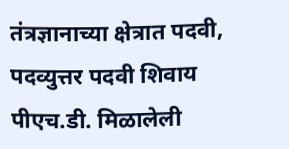तंत्रज्ञानाच्या क्षेत्रात पदवी, पदव्युत्तर पदवी शिवाय पीएच.डी. मिळालेली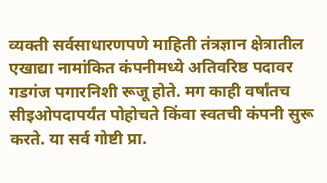व्यक्ती सर्वसाधारणपणे माहिती तंत्रज्ञान क्षेत्रातील एखाद्या नामांकित कंपनीमध्ये अतिवरिष्ठ पदावर गडगंज पगारनिशी रूजू होते. मग काही वर्षांतच सीइओपदापर्यंत पोहोचते किंवा स्वतची कंपनी सुरू करते. या सर्व गोष्टी प्रा.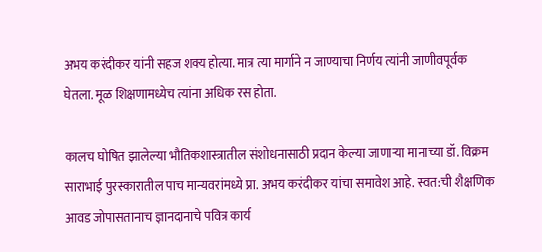अभय करंदीकर यांनी सहज शक्य होत्या. मात्र त्या मार्गाने न जाण्याचा निर्णय त्यांनी जाणीवपूर्वक घेतला. मूळ शिक्षणामध्येच त्यांना अधिक रस होता.

कालच घोषित झालेल्या भौतिकशास्त्रातील संशोधनासाठी प्रदान केल्या जाणाऱ्या मानाच्या डॉ. विक्रम साराभाई पुरस्कारातील पाच मान्यवरांमध्ये प्रा. अभय करंदीकर यांचा समावेश आहे. स्वत:ची शैक्षणिक आवड जोपासतानाच ज्ञानदानाचे पवित्र कार्य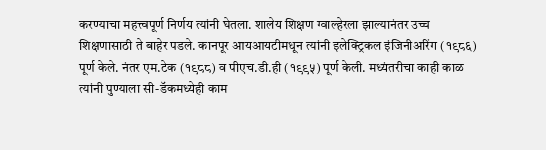करण्याचा महत्त्वपूर्ण निर्णय त्यांनी घेतला. शालेय शिक्षण ग्वाल्हेरला झाल्यानंतर उच्च शिक्षणासाठी ते बाहेर पडले. कानपूर आयआयटीमधून त्यांनी इलेक्ट्रिकल इंजिनीअरिंग (१९८६) पूर्ण केले. नंतर एम.टेक (१९८८) व पीएच.डी.ही (१९९५) पूर्ण केली. मध्यंतरीचा काही काळ त्यांनी पुण्याला सी-डॅकमध्येही काम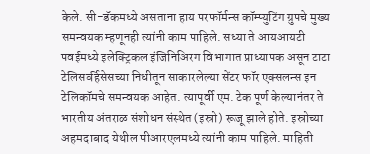केले. सी-डॅकमध्ये असताना हाय परफॉर्मन्स कॉम्प्युटिंग ग्रुपचे मुख्य समन्वयक म्हणूनही त्यांनी काम पाहिले. सध्या ते आयआयटी पवईमध्ये इलेक्ट्रिकल इंजिनिअिरग विभागात प्राध्यापक असून टाटा टेलिसव्‍‌र्हिसेसच्या निधीतून साकारलेल्या सेंटर फॉर एक्सलन्स इन टेलिकॉमचे समन्वयक आहेत. त्यापूर्वी एम. टेक पूर्ण केल्यानंतर ते भारतीय अंतराळ संशोधन संस्थेत (इस्रो) रूजू झाले होते. इस्रोच्या अहमदाबाद येथील पीआरएलमध्ये त्यांनी काम पाहिले. माहिती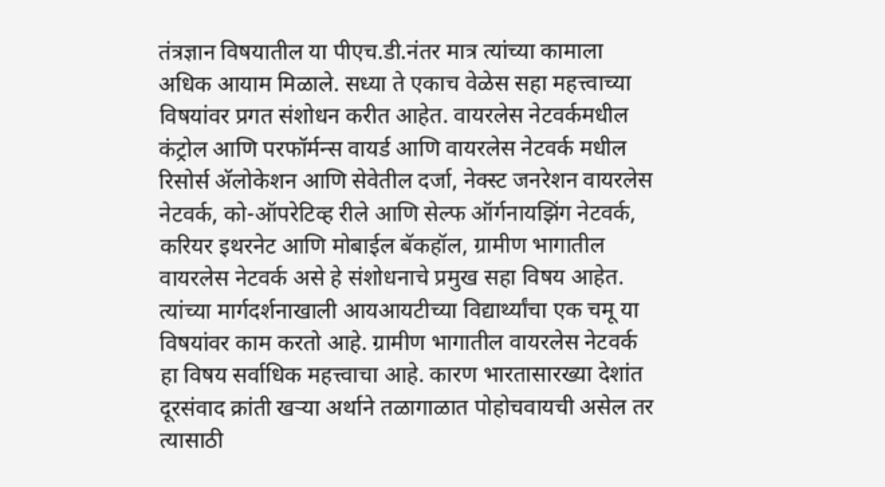तंत्रज्ञान विषयातील या पीएच.डी.नंतर मात्र त्यांच्या कामाला अधिक आयाम मिळाले. सध्या ते एकाच वेळेस सहा महत्त्वाच्या विषयांवर प्रगत संशोधन करीत आहेत. वायरलेस नेटवर्कमधील कंट्रोल आणि परफॉर्मन्स वायर्ड आणि वायरलेस नेटवर्क मधील रिसोर्स अ‍ॅलोकेशन आणि सेवेतील दर्जा, नेक्स्ट जनरेशन वायरलेस नेटवर्क, को-ऑपरेटिव्ह रीले आणि सेल्फ ऑर्गनायझिंग नेटवर्क, करियर इथरनेट आणि मोबाईल बॅकहॉल, ग्रामीण भागातील वायरलेस नेटवर्क असे हे संशोधनाचे प्रमुख सहा विषय आहेत. त्यांच्या मार्गदर्शनाखाली आयआयटीच्या विद्यार्थ्यांचा एक चमू या विषयांवर काम करतो आहे. ग्रामीण भागातील वायरलेस नेटवर्क हा विषय सर्वाधिक महत्त्वाचा आहे. कारण भारतासारख्या देशांत दूरसंवाद क्रांती खऱ्या अर्थाने तळागाळात पोहोचवायची असेल तर त्यासाठी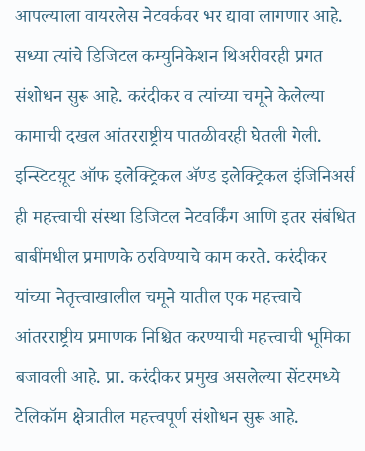आपल्याला वायरलेस नेटवर्कवर भर द्यावा लागणार आहे. सध्या त्यांचे डिजिटल कम्युनिकेशन थिअरीवरही प्रगत संशोधन सुरू आहे. करंदीकर व त्यांच्या चमूने केलेल्या कामाची दखल आंतरराष्ट्रीय पातळीवरही घेतली गेली. इन्स्टिटय़ूट ऑफ इलेक्ट्रिकल अ‍ॅण्ड इलेक्ट्रिकल इंजिनिअर्स ही महत्त्वाची संस्था डिजिटल नेटवर्किंग आणि इतर संबंधित बाबींमधील प्रमाणके ठरविण्याचे काम करते. करंदीकर यांच्या नेतृत्त्वाखालील चमूने यातील एक महत्त्वाचे आंतरराष्ट्रीय प्रमाणक निश्चित करण्याची महत्त्वाची भूमिका बजावली आहे. प्रा. करंदीकर प्रमुख असलेल्या सेंटरमध्ये टेलिकॉम क्षेत्रातील महत्त्वपूर्ण संशोधन सुरू आहे.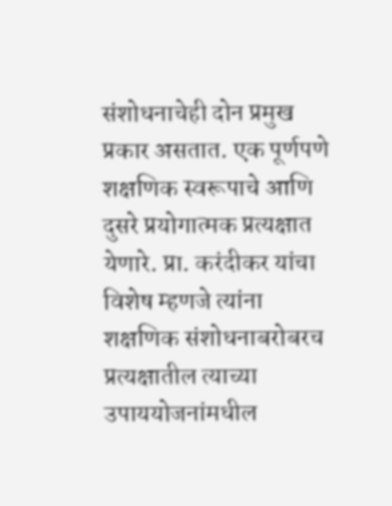संशोधनाचेही दोन प्रमुख प्रकार असतात. एक पूर्णपणे शक्षणिक स्वरूपाचे आणि दुसरे प्रयोगात्मक प्रत्यक्षात येणारे. प्रा. करंदीकर यांचा विशेष म्हणजे त्यांना शक्षणिक संशोधनाबरोबरच प्रत्यक्षातील त्याच्या उपाययोजनांमधील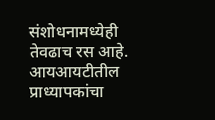संशोधनामध्येही तेवढाच रस आहे. आयआयटीतील प्राध्यापकांचा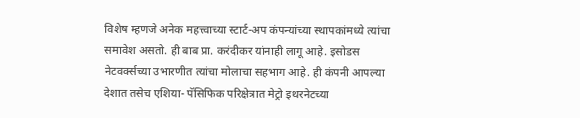विशेष म्हणजे अनेक महत्त्वाच्या स्टार्ट-अप कंपन्यांच्या स्थापकांमध्ये त्यांचा समावेश असतो. ही बाब प्रा. करंदीकर यांनाही लागू आहे. इसोडस नेटवर्क्‍सच्या उभारणीत त्यांचा मोलाचा सहभाग आहे. ही कंपनी आपल्या देशात तसेच एशिया- पॅसिफिक परिक्षेत्रात मेट्रो इथरनेटच्या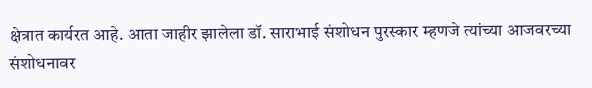क्षेत्रात कार्यरत आहे. आता जाहीर झालेला डॉ. साराभाई संशोधन पुरस्कार म्हणजे त्यांच्या आजवरच्या संशोधनावर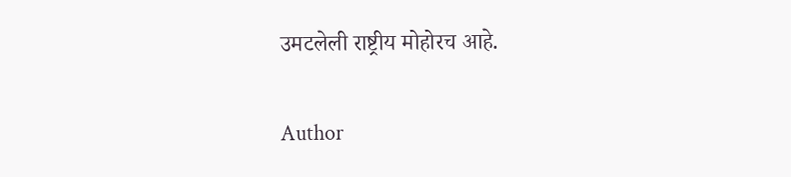उमटलेली राष्ट्रीय मोहोरच आहे.

Author